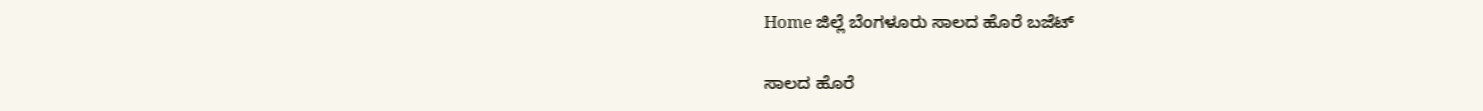Home ಜಿಲ್ಲೆ ಬೆಂಗಳೂರು ಸಾಲದ ಹೊರೆ ಬಜೆಟ್

ಸಾಲದ ಹೊರೆ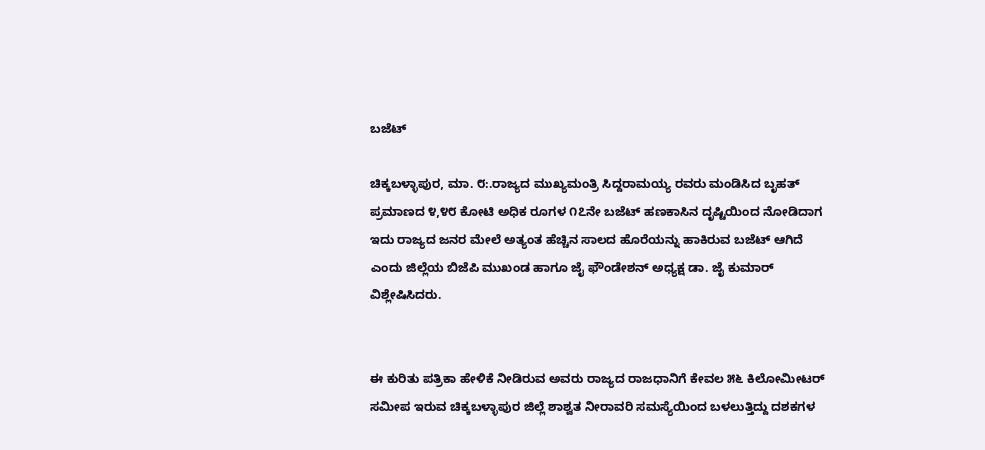ಬಜೆಟ್

ಚಿಕ್ಕಬಳ್ಳಾಪುರ, ಮಾ. ೮:.ರಾಜ್ಯದ ಮುಖ್ಯಮಂತ್ರಿ ಸಿದ್ದರಾಮಯ್ಯ ರವರು ಮಂಡಿಸಿದ ಬೃಹತ್ ಪ್ರಮಾಣದ ೪,೪೮ ಕೋಟಿ ಅಧಿಕ ರೂಗಳ ೧೭ನೇ ಬಜೆಟ್ ಹಣಕಾಸಿನ ದೃಷ್ಟಿಯಿಂದ ನೋಡಿದಾಗ ಇದು ರಾಜ್ಯದ ಜನರ ಮೇಲೆ ಅತ್ಯಂತ ಹೆಚ್ಚಿನ ಸಾಲದ ಹೊರೆಯನ್ನು ಹಾಕಿರುವ ಬಜೆಟ್ ಆಗಿದೆ ಎಂದು ಜಿಲ್ಲೆಯ ಬಿಜೆಪಿ ಮುಖಂಡ ಹಾಗೂ ಜೈ ಫೌಂಡೇಶನ್ ಅಧ್ಯಕ್ಷ ಡಾ. ಜೈ ಕುಮಾರ್ ವಿಶ್ಲೇಷಿಸಿದರು.


ಈ ಕುರಿತು ಪತ್ರಿಕಾ ಹೇಳಿಕೆ ನೀಡಿರುವ ಅವರು ರಾಜ್ಯದ ರಾಜಧಾನಿಗೆ ಕೇವಲ ೫೬ ಕಿಲೋಮೀಟರ್ ಸಮೀಪ ಇರುವ ಚಿಕ್ಕಬಳ್ಳಾಪುರ ಜಿಲ್ಲೆ ಶಾಶ್ವತ ನೀರಾವರಿ ಸಮಸ್ಯೆಯಿಂದ ಬಳಲುತ್ತಿದ್ದು ದಶಕಗಳ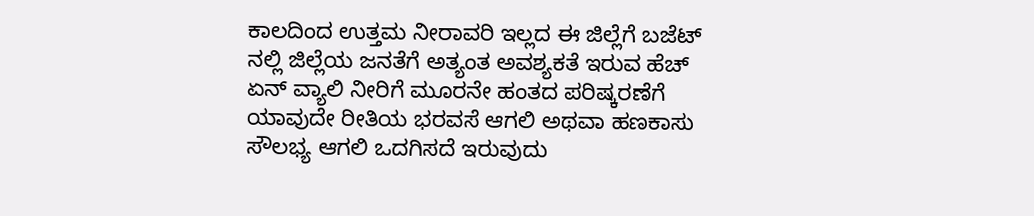ಕಾಲದಿಂದ ಉತ್ತಮ ನೀರಾವರಿ ಇಲ್ಲದ ಈ ಜಿಲ್ಲೆಗೆ ಬಜೆಟ್ ನಲ್ಲಿ ಜಿಲ್ಲೆಯ ಜನತೆಗೆ ಅತ್ಯಂತ ಅವಶ್ಯಕತೆ ಇರುವ ಹೆಚ್ ಏನ್ ವ್ಯಾಲಿ ನೀರಿಗೆ ಮೂರನೇ ಹಂತದ ಪರಿಷ್ಕರಣೆಗೆ ಯಾವುದೇ ರೀತಿಯ ಭರವಸೆ ಆಗಲಿ ಅಥವಾ ಹಣಕಾಸು ಸೌಲಭ್ಯ ಆಗಲಿ ಒದಗಿಸದೆ ಇರುವುದು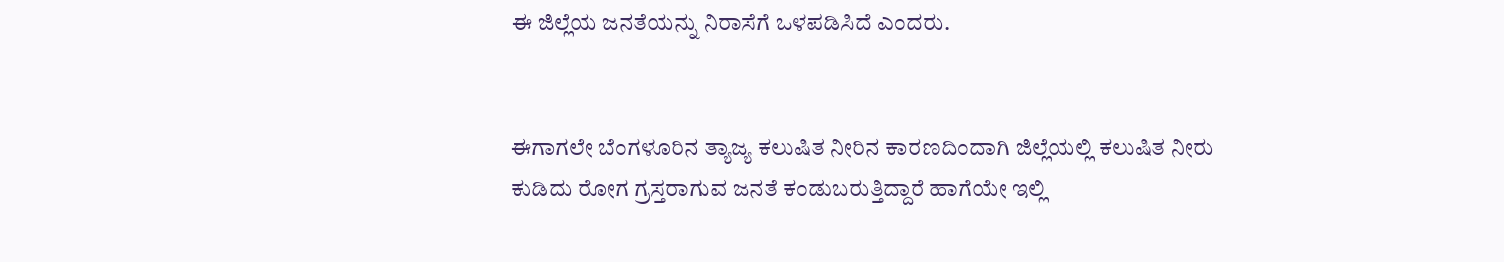ಈ ಜಿಲ್ಲೆಯ ಜನತೆಯನ್ನು ನಿರಾಸೆಗೆ ಒಳಪಡಿಸಿದೆ ಎಂದರು.


ಈಗಾಗಲೇ ಬೆಂಗಳೂರಿನ ತ್ಯಾಜ್ಯ ಕಲುಷಿತ ನೀರಿನ ಕಾರಣದಿಂದಾಗಿ ಜಿಲ್ಲೆಯಲ್ಲಿ ಕಲುಷಿತ ನೀರು ಕುಡಿದು ರೋಗ ಗ್ರಸ್ತರಾಗುವ ಜನತೆ ಕಂಡುಬರುತ್ತಿದ್ದಾರೆ ಹಾಗೆಯೇ ಇಲ್ಲಿ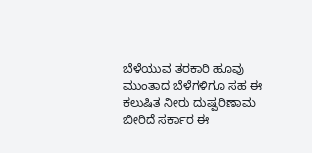ಬೆಳೆಯುವ ತರಕಾರಿ ಹೂವು ಮುಂತಾದ ಬೆಳೆಗಳಿಗೂ ಸಹ ಈ ಕಲುಷಿತ ನೀರು ದುಷ್ಪರಿಣಾಮ ಬೀರಿದೆ ಸರ್ಕಾರ ಈ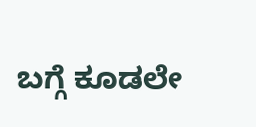ಬಗ್ಗೆ ಕೂಡಲೇ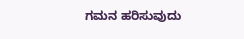ಗಮನ ಹರಿಸುವುದು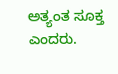ಅತ್ಯಂತ ಸೂಕ್ತ ಎಂದರು.